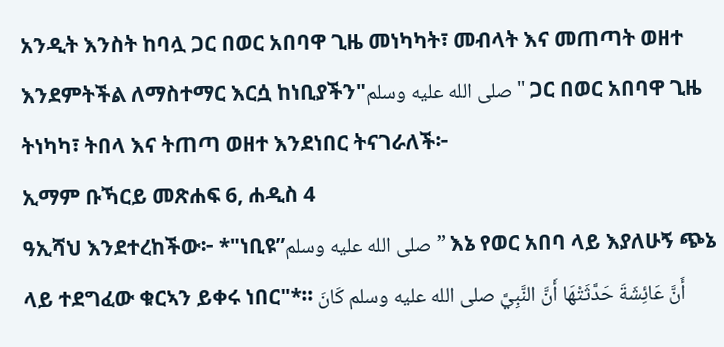አንዲት እንስት ከባሏ ጋር በወር አበባዋ ጊዜ መነካካት፣ መብላት እና መጠጣት ወዘተ እንደምትችል ለማስተማር እርሷ ከነቢያችን"صلى الله عليه وسلم" ጋር በወር አበባዋ ጊዜ ትነካካ፣ ትበላ እና ትጠጣ ወዘተ እንደነበር ትናገራለች፦
ኢማም ቡኻርይ መጽሐፍ 6, ሐዲስ 4
ዓኢሻህ እንደተረከችው፦ *"ነቢዩ”صلى الله عليه وسلم” እኔ የወር አበባ ላይ እያለሁኝ ጭኔ ላይ ተደግፈው ቁርኣን ይቀሩ ነበር"*። أَنَّ عَائِشَةَ حَدَّثَتْهَا أَنَّ النَّبِيَّ صلى الله عليه وسلم كَانَ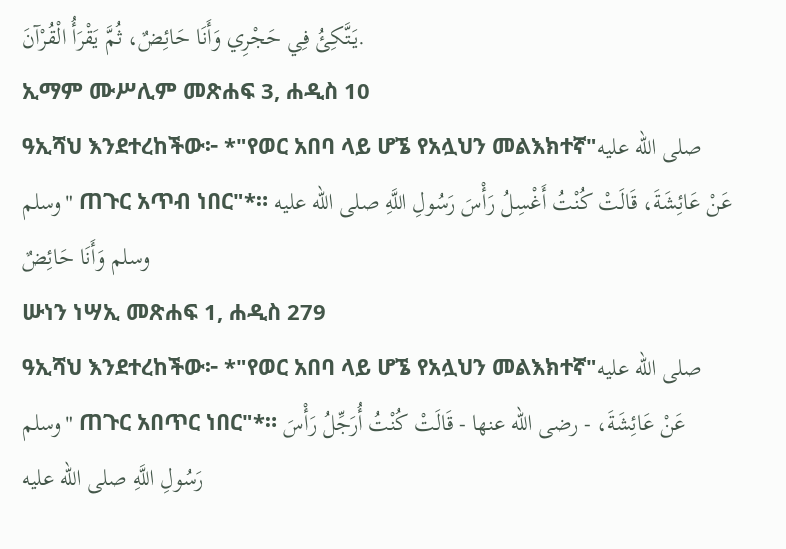يَتَّكِئُ فِي حَجْرِي وَأَنَا حَائِضٌ، ثُمَّ يَقْرَأُ الْقُرْآنَ.
ኢማም ሙሥሊም መጽሐፍ 3, ሐዲስ 10
ዓኢሻህ እንደተረከችው፦ *"የወር አበባ ላይ ሆኜ የአሏህን መልእክተኛ"صلى الله عليه وسلم" ጠጉር አጥብ ነበር"*። عَنْ عَائِشَةَ، قَالَتْ كُنْتُ أَغْسِلُ رَأْسَ رَسُولِ اللَّهِ صلى الله عليه وسلم وَأَنَا حَائِضٌ
ሡነን ነሣኢ መጽሐፍ 1, ሐዲስ 279
ዓኢሻህ እንደተረከችው፦ *"የወር አበባ ላይ ሆኜ የአሏህን መልእክተኛ"صلى الله عليه وسلم" ጠጉር አበጥር ነበር"*። عَنْ عَائِشَةَ، - رضى الله عنها - قَالَتْ كُنْتُ أُرَجِّلُ رَأْسَ رَسُولِ اللَّهِ صلى الله عليه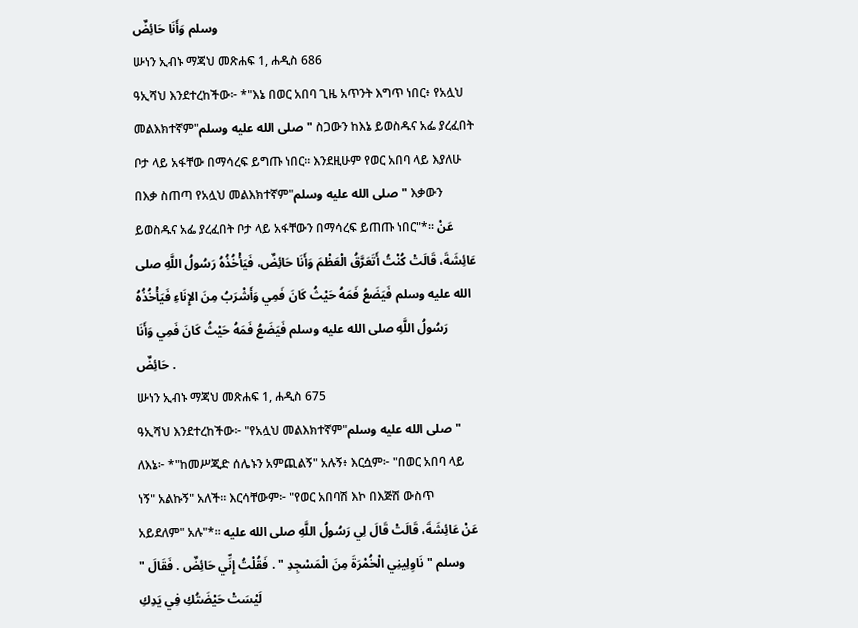وسلم وَأَنَا حَائِضٌ
ሡነን ኢብኑ ማጃህ መጽሐፍ 1, ሐዲስ 686
ዓኢሻህ እንደተረከችው፦ *"እኔ በወር አበባ ጊዜ አጥንት እግጥ ነበር፥ የአሏህ መልእክተኛም"صلى الله عليه وسلم" ስጋውን ከእኔ ይወስዱና አፌ ያረፈበት ቦታ ላይ አፋቸው በማሳረፍ ይግጡ ነበር። እንደዚሁም የወር አበባ ላይ እያለሁ በእቃ ስጠጣ የአሏህ መልእክተኛም"صلى الله عليه وسلم" እቃውን ይወስዱና አፌ ያረፈበት ቦታ ላይ አፋቸውን በማሳረፍ ይጠጡ ነበር"*። عَنْ عَائِشَةَ، قَالَتْ كُنْتُ أَتَعَرَّقُ الْعَظْمَ وَأَنَا حَائِضٌ، فَيَأْخُذُهُ رَسُولُ اللَّهِ صلى الله عليه وسلم فَيَضَعُ فَمَهُ حَيْثُ كَانَ فَمِي وَأَشْرَبُ مِنَ الإِنَاءِ فَيَأْخُذُهُ رَسُولُ اللَّهِ صلى الله عليه وسلم فَيَضَعُ فَمَهُ حَيْثُ كَانَ فَمِي وَأَنَا حَائِضٌ .
ሡነን ኢብኑ ማጃህ መጽሐፍ 1, ሐዲስ 675
ዓኢሻህ እንደተረከችው፦ "የአሏህ መልእክተኛም"صلى الله عليه وسلم" ለእኔ፦ *"ከመሥጂድ ሰሌኑን አምጪልኝ" አሉኝ፥ እርሷም፦ "በወር አበባ ላይ ነኝ" አልኩኝ" አለች። እርሳቸውም፦ "የወር አበባሽ እኮ በእጅሽ ውስጥ አይደለም" አሉ"*። عَنْ عَائِشَةَ، قَالَتْ قَالَ لِي رَسُولُ اللَّهِ صلى الله عليه وسلم " نَاوِلِينِي الْخُمْرَةَ مِنَ الْمَسْجِدِ " . فَقُلْتُ إِنِّي حَائِضٌ . فَقَالَ " لَيْسَتْ حَيْضَتُكِ فِي يَدِكِ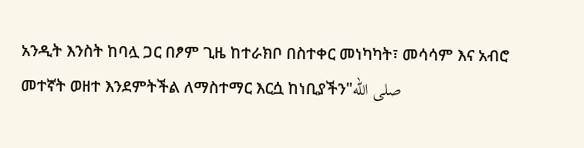አንዲት እንስት ከባሏ ጋር በፆም ጊዜ ከተራክቦ በስተቀር መነካካት፣ መሳሳም እና አብሮ መተኛት ወዘተ እንደምትችል ለማስተማር እርሷ ከነቢያችን"صلى الله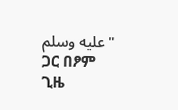عليه وسلم" ጋር በፆም ጊዜ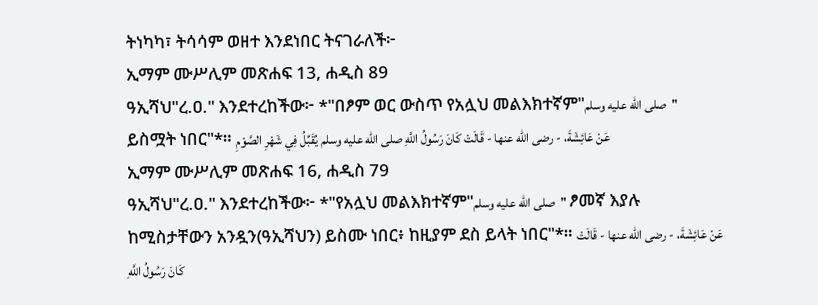ትነካካ፣ ትሳሳም ወዘተ እንደነበር ትናገራለች፦
ኢማም ሙሥሊም መጽሐፍ 13, ሐዲስ 89
ዓኢሻህ"ረ.ዐ." እንደተረከችው፦ *"በፆም ወር ውስጥ የአሏህ መልእክተኛም"صلى الله عليه وسلم" ይስሟት ነበር"*። عَنْ عَائِشَةَ، - رضى الله عنها - قَالَتْ كَانَ رَسُولُ اللَّهِ صلى الله عليه وسلم يُقَبِّلُ فِي شَهْرِ الصَّوْمِ
ኢማም ሙሥሊም መጽሐፍ 16, ሐዲስ 79
ዓኢሻህ"ረ.ዐ." እንደተረከችው፦ *"የአሏህ መልእክተኛም"صلى الله عليه وسلم" ፆመኛ እያሉ ከሚስታቸውን አንዷን(ዓኢሻህን) ይስሙ ነበር፥ ከዚያም ደስ ይላት ነበር"*። عَنْ عَائِشَةَ، - رضى الله عنها - قَالَتْ كَانَ رَسُولُ اللَّهِ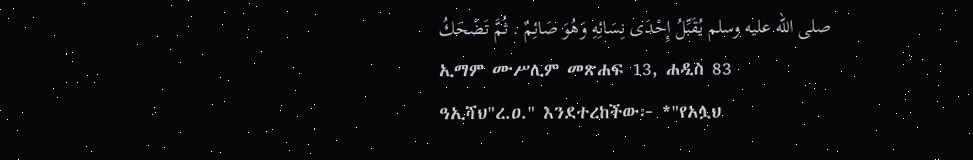صلى الله عليه وسلم يُقَبِّلُ إِحْدَى نِسَائِهِ وَهُوَ صَائِمٌ . ثُمَّ تَضْحَكُ
ኢማም ሙሥሊም መጽሐፍ 13, ሐዲስ 83
ዓኢሻህ"ረ.ዐ." እንደተረከችው፦ *"የአሏህ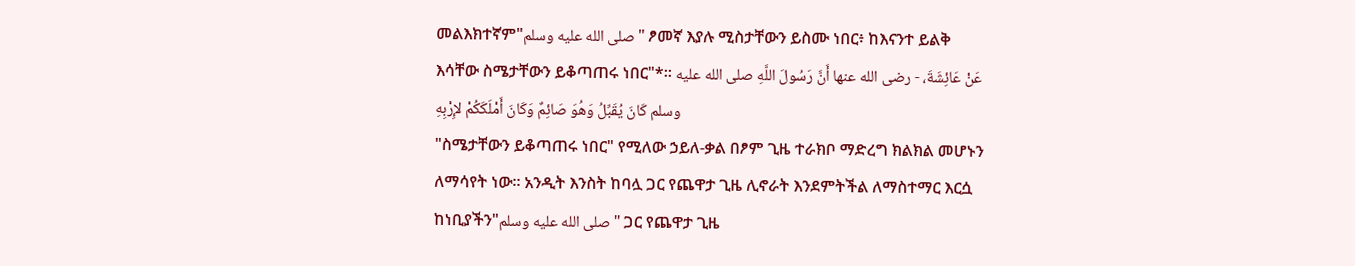መልእክተኛም"صلى الله عليه وسلم" ፆመኛ እያሉ ሚስታቸውን ይስሙ ነበር፥ ከእናንተ ይልቅ እሳቸው ስሜታቸውን ይቆጣጠሩ ነበር"*። عَنْ عَائِشَةَ، - رضى الله عنها أَنَّ رَسُولَ اللَّهِ صلى الله عليه وسلم كَانَ يُقَبِّلُ وَهُوَ صَائِمٌ وَكَانَ أَمْلَكَكُمْ لإِرْبِهِ
"ስሜታቸውን ይቆጣጠሩ ነበር" የሚለው ኃይለ-ቃል በፆም ጊዜ ተራክቦ ማድረግ ክልክል መሆኑን ለማሳየት ነው። አንዲት እንስት ከባሏ ጋር የጨዋታ ጊዜ ሊኖራት እንደምትችል ለማስተማር እርሷ ከነቢያችን"صلى الله عليه وسلم" ጋር የጨዋታ ጊዜ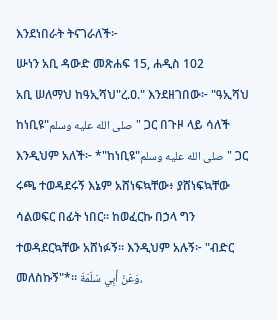እንደነበራት ትናገራለች፦
ሡነን አቢ ዳውድ መጽሐፍ 15, ሐዲስ 102
አቢ ሠለማህ ከዓኢሻህ"ረ.ዐ." እንደዘገበው፦ "ዓኢሻህ ከነቢዩ"صلى الله عليه وسلم" ጋር በጉዞ ላይ ሳለች እንዲህም አለች፦ *"ከነቢዩ"صلى الله عليه وسلم" ጋር ሩጫ ተወዳደሩኝ እኔም አሸነፍኳቸው፥ ያሸነፍኳቸው ሳልወፍር በፊት ነበር፡፡ ከወፈርኩ በኃላ ግን ተወዳደርኳቸው አሸነፉኝ። እንዲህም አሉኝ፦ "ብድር መለስኩኝ"*። وَعَنْ أَبِي سَلَمَةَ،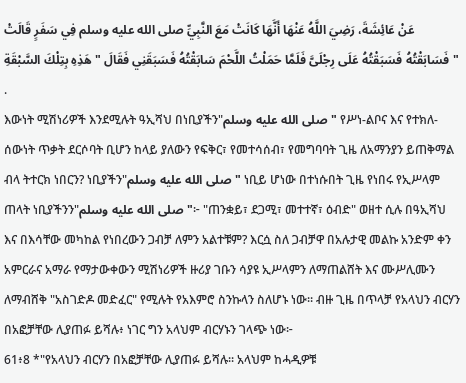عَنْ عَائِشَةَ، رَضِيَ اللَّهُ عَنْهَا أَنَّهَا كَانَتْ مَعَ النَّبِيِّ صلى الله عليه وسلم فِي سَفَرٍ قَالَتْ فَسَابَقْتُهُ فَسَبَقْتُهُ عَلَى رِجْلَىَّ فَلَمَّا حَمَلْتُ اللَّحْمَ سَابَقْتُهُ فَسَبَقَنِي فَقَالَ " هَذِهِ بِتِلْكَ السَّبْقَةِ " .
እውነት ሚሽነሪዎች እንደሚሉት ዓኢሻህ በነቢያችን"صلى الله عليه وسلم" የሥነ-ልቦና እና የተክለ-ሰውነት ጥቃት ደርሶባት ቢሆን ከላይ ያለውን የፍቅር፣ የመተሳሰብ፣ የመግባባት ጊዜ ለአማንያን ይጠቅማል ብላ ትተርክ ነበርን? ነቢያችን"صلى الله عليه وسلم" ነቢይ ሆነው በተነሱበት ጊዜ የነበሩ የኢሥላም ጠላት ነቢያችንን"صلى الله عليه وسلم"፦ "ጠንቋይ፣ ደጋሚ፣ መተተኛ፣ ዕብድ" ወዘተ ሲሉ በዓኢሻህ እና በእሳቸው መካከል የነበረውን ጋብቻ ለምን አልተቹም? እርሷ ስለ ጋብቻዋ በአሉታዊ መልኩ አንድም ቀን አምርራና አማራ የማታውቀውን ሚሽነሪዎች ዙሪያ ገቡን ሳያዩ ኢሥላምን ለማጠልሸት እና ሙሥሊሙን ለማብሸቅ "አስገድዶ መድፈር" የሚሉት የአእምሮ ስንኩላን ስለሆኑ ነው። ብዙ ጊዜ በጥላቻ የአላህን ብርሃን በአፎቻቸው ሊያጠፉ ይሻሉ፥ ነገር ግን አላህም ብርሃኑን ገላጭ ነው፦
61፥8 *"የአላህን ብርሃን በአፎቻቸው ሊያጠፉ ይሻሉ፡፡ አላህም ከሓዲዎቹ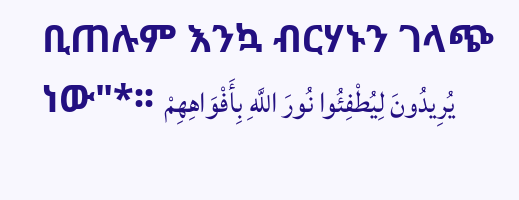ቢጠሉም እንኳ ብርሃኑን ገላጭ ነው"*፡፡ يُرِيدُونَ لِيُطْفِئُوا نُورَ اللَّهِ بِأَفْوَاهِهِمْ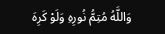وَاللَّهُ مُتِمُّ نُورِهِ وَلَوْ كَرِهَ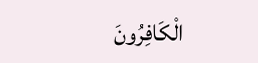الْكَافِرُونَ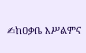✍ከዐቃቤ እሥልምና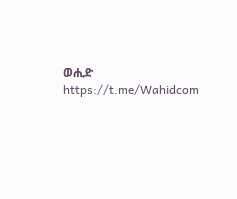ወሒድ
https://t.me/Wahidcom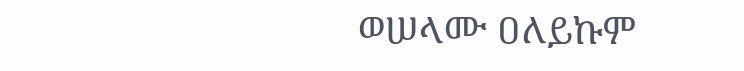ወሠላሙ ዐለይኩም